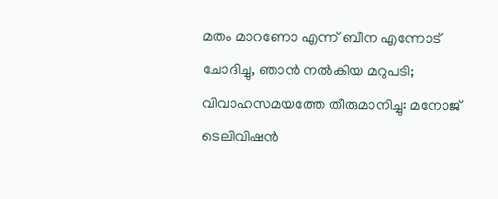മതം മാറണോ എന്ന് ബീന എന്നോട് ചോദിച്ചു, ഞാൻ നൽകിയ മറുപടി; വിവാഹസമയത്തേ തീരുമാനിച്ചു: മനോജ്
ടെലിവിഷൻ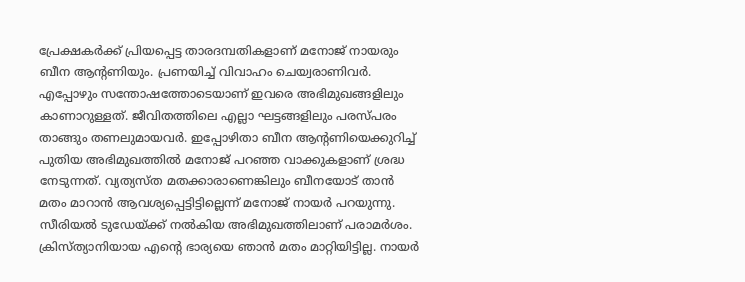പ്രേക്ഷകർക്ക് പ്രിയപ്പെട്ട താരദമ്പതികളാണ് മനോജ് നായരും ബീന ആന്റണിയും. പ്രണയിച്ച് വിവാഹം ചെയ്വരാണിവർ. എപ്പോഴും സന്തോഷത്തോടെയാണ് ഇവരെ അഭിമുഖങ്ങളിലും കാണാറുള്ളത്. ജീവിതത്തിലെ എല്ലാ ഘട്ടങ്ങളിലും പരസ്പരം താങ്ങും തണലുമായവർ. ഇപ്പോഴിതാ ബീന ആൻ്റണിയെക്കുറിച്ച് പുതിയ അഭിമുഖത്തിൽ മനോജ് പറഞ്ഞ വാക്കുകളാണ് ശ്രദ്ധ നേടുന്നത്. വ്യത്യസ്ത മതക്കാരാണെങ്കിലും ബീനയോട് താൻ മതം മാറാൻ ആവശ്യപ്പെട്ടിട്ടില്ലെന്ന് മനോജ് നായർ പറയുന്നു. സീരിയൽ ടുഡേയ്ക്ക് നൽകിയ അഭിമുഖത്തിലാണ് പരാമർശം.
ക്രിസ്ത്യാനിയായ എന്റെ ഭാര്യയെ ഞാൻ മതം മാറ്റിയിട്ടില്ല. നായർ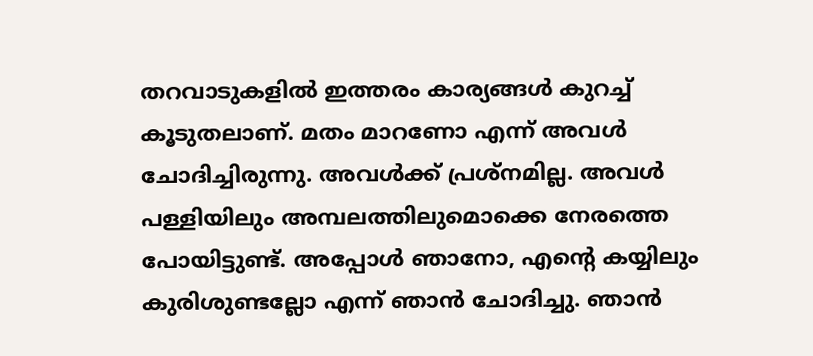തറവാടുകളിൽ ഇത്തരം കാര്യങ്ങൾ കുറച്ച് കൂടുതലാണ്. മതം മാറണോ എന്ന് അവൾ ചോദിച്ചിരുന്നു. അവൾക്ക് പ്രശ്നമില്ല. അവൾ പള്ളിയിലും അമ്പലത്തിലുമൊക്കെ നേരത്തെ പോയിട്ടുണ്ട്. അപ്പോൾ ഞാനോ, എന്റെ കയ്യിലും കുരിശുണ്ടല്ലോ എന്ന് ഞാൻ ചോദിച്ചു. ഞാൻ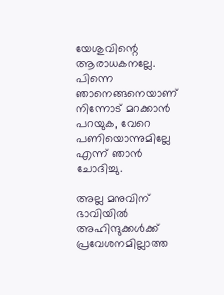യേശുവിന്റെ ആരാധകനല്ലേ. പിന്നെ ഞാനെങ്ങനെയാണ് നിന്നോട് മറക്കാൻ പറയുക, വേറെ പണിയൊന്നുമില്ലേ എന്ന് ഞാൻ ചോദിച്ചു.

അല്ല മനുവിന് ഭാവിയിൽ അഹിന്ദുക്കൾക്ക് പ്രവേശനമില്ലാത്ത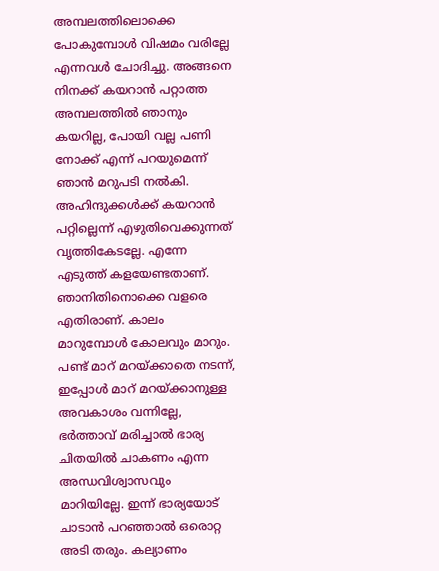അമ്പലത്തിലൊക്കെ പോകുമ്പോൾ വിഷമം വരില്ലേ എന്നവൾ ചോദിച്ചു. അങ്ങനെ നിനക്ക് കയറാൻ പറ്റാത്ത അമ്പലത്തിൽ ഞാനും കയറില്ല, പോയി വല്ല പണി നോക്ക് എന്ന് പറയുമെന്ന് ഞാൻ മറുപടി നൽകി. അഹിന്ദുക്കൾക്ക് കയറാൻ പറ്റില്ലെന്ന് എഴുതിവെക്കുന്നത് വൃത്തികേടല്ലേ. എന്നേ എടുത്ത് കളയേണ്ടതാണ്. ഞാനിതിനൊക്കെ വളരെ എതിരാണ്. കാലം മാറുമ്പോൾ കോലവും മാറും.
പണ്ട് മാറ് മറയ്ക്കാതെ നടന്ന്, ഇപ്പോൾ മാറ് മറയ്ക്കാനുള്ള അവകാശം വന്നില്ലേ, ഭർത്താവ് മരിച്ചാൽ ഭാര്യ ചിതയിൽ ചാകണം എന്ന അന്ധവിശ്വാസവും മാറിയില്ലേ. ഇന്ന് ഭാര്യയോട് ചാടാൻ പറഞ്ഞാൽ ഒരൊറ്റ അടി തരും. കല്യാണം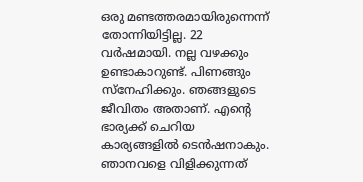ഒരു മണ്ടത്തരമായിരുന്നെന്ന് തോന്നിയിട്ടില്ല. 22 വർഷമായി. നല്ല വഴക്കും ഉണ്ടാകാറുണ്ട്. പിണങ്ങും സ്നേഹിക്കും. ഞങ്ങളുടെ ജീവിതം അതാണ്. എന്റെ ഭാര്യക്ക് ചെറിയ കാര്യങ്ങളിൽ ടെൻഷനാകും. ഞാനവളെ വിളിക്കുന്നത്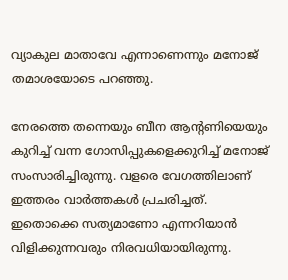വ്യാകുല മാതാവേ എന്നാണെന്നും മനോജ് തമാശയോടെ പറഞ്ഞു.

നേരത്തെ തന്നെയും ബീന ആന്റണിയെയും കുറിച്ച് വന്ന ഗോസിപ്പുകളെക്കുറിച്ച് മനോജ് സംസാരിച്ചിരുന്നു. വളരെ വേഗത്തിലാണ് ഇത്തരം വാർത്തകൾ പ്രചരിച്ചത്. ഇതൊക്കെ സത്യമാണോ എന്നറിയാൻ വിളിക്കുന്നവരും നിരവധിയായിരുന്നു.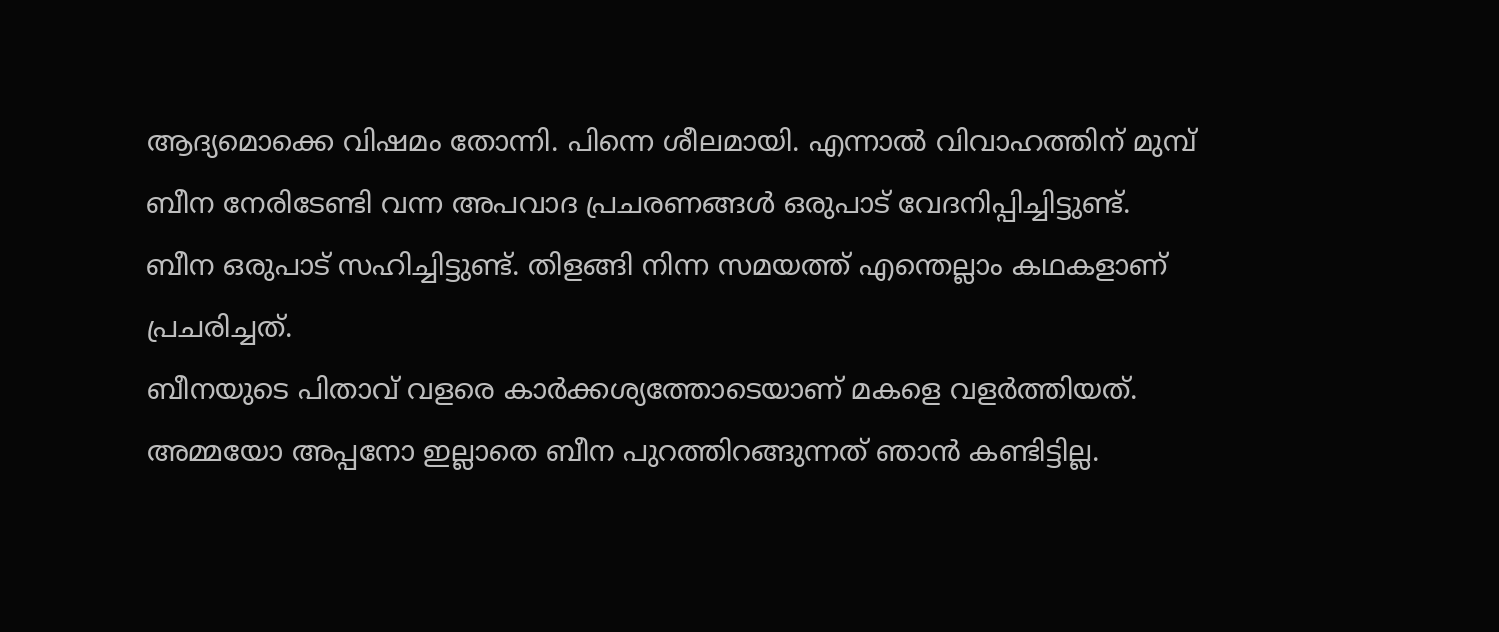ആദ്യമൊക്കെ വിഷമം തോന്നി. പിന്നെ ശീലമായി. എന്നാൽ വിവാഹത്തിന് മുമ്പ് ബീന നേരിടേണ്ടി വന്ന അപവാദ പ്രചരണങ്ങൾ ഒരുപാട് വേദനിപ്പിച്ചിട്ടുണ്ട്. ബീന ഒരുപാട് സഹിച്ചിട്ടുണ്ട്. തിളങ്ങി നിന്ന സമയത്ത് എന്തെല്ലാം കഥകളാണ് പ്രചരിച്ചത്.
ബീനയുടെ പിതാവ് വളരെ കാർക്കശ്യത്തോടെയാണ് മകളെ വളർത്തിയത്. അമ്മയോ അപ്പനോ ഇല്ലാതെ ബീന പുറത്തിറങ്ങുന്നത് ഞാൻ കണ്ടിട്ടില്ല.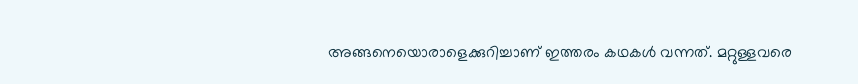അങ്ങനെയൊരാളെക്കുറിച്ചാണ് ഇത്തരം കഥകൾ വന്നത്. മറ്റുള്ളവരെ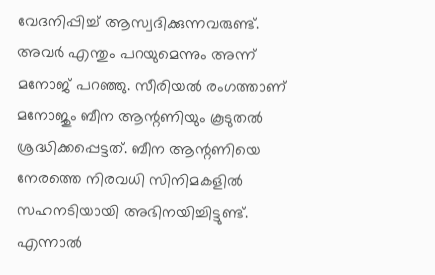വേദനിപ്പിച്ച് ആസ്വദിക്കുന്നവരുണ്ട്. അവർ എന്തും പറയുമെന്നും അന്ന് മനോജ് പറഞ്ഞു. സീരിയൽ രംഗത്താണ് മനോജും ബീന ആന്റണിയും കൂടുതൽ ശ്രദ്ധിക്കപ്പെട്ടത്. ബീന ആന്റണിയെ നേരത്തെ നിരവധി സിനിമകളിൽ സഹനടിയായി അഭിനയിച്ചിട്ടുണ്ട്. എന്നാൽ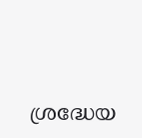ശ്രദ്ധേയ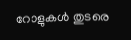റോളുകൾ തുടരെ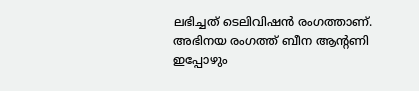ലഭിച്ചത് ടെലിവിഷൻ രംഗത്താണ്. അഭിനയ രംഗത്ത് ബീന ആന്റണി ഇപ്പോഴും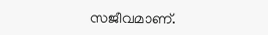സജീവമാണ്.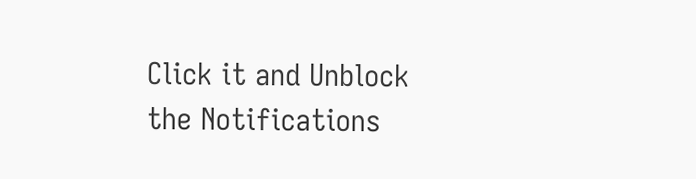Click it and Unblock the Notifications